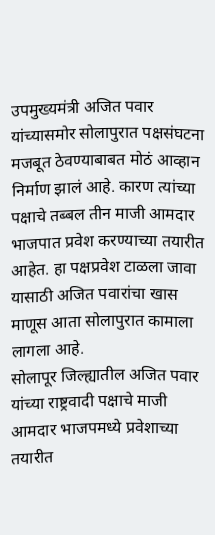उपमुख्यमंत्री अजित पवार यांच्यासमोर सोलापुरात पक्षसंघटना मजबूत ठेवण्याबाबत मोठं आव्हान निर्माण झालं आहे. कारण त्यांच्या पक्षाचे तब्बल तीन माजी आमदार भाजपात प्रवेश करण्याच्या तयारीत आहेत. हा पक्षप्रवेश टाळला जावा यासाठी अजित पवारांचा खास माणूस आता सोलापुरात कामाला लागला आहे.
सोलापूर जिल्ह्यातील अजित पवार यांच्या राष्ट्रवादी पक्षाचे माजी आमदार भाजपमध्ये प्रवेशाच्या तयारीत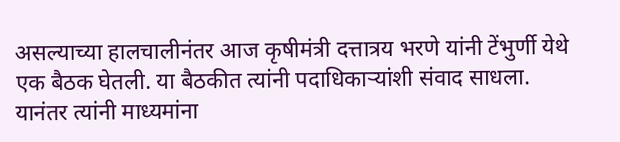असल्याच्या हालचालीनंतर आज कृषीमंत्री दत्तात्रय भरणे यांनी टेंभुर्णी येथे एक बैठक घेतली. या बैठकीत त्यांनी पदाधिकाऱ्यांशी संवाद साधला. यानंतर त्यांनी माध्यमांना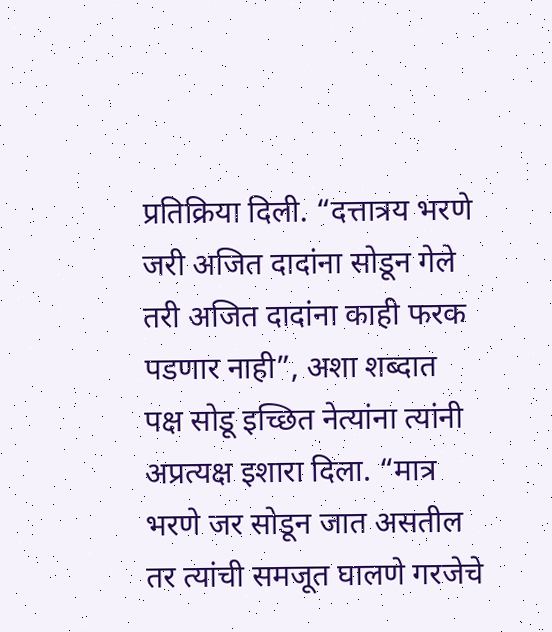प्रतिक्रिया दिली. “दत्तात्रय भरणे जरी अजित दादांना सोडून गेले तरी अजित दादांना काही फरक पडणार नाही”, अशा शब्दात पक्ष सोडू इच्छित नेत्यांना त्यांनी अप्रत्यक्ष इशारा दिला. “मात्र भरणे जर सोडून जात असतील तर त्यांची समजूत घालणे गरजेचे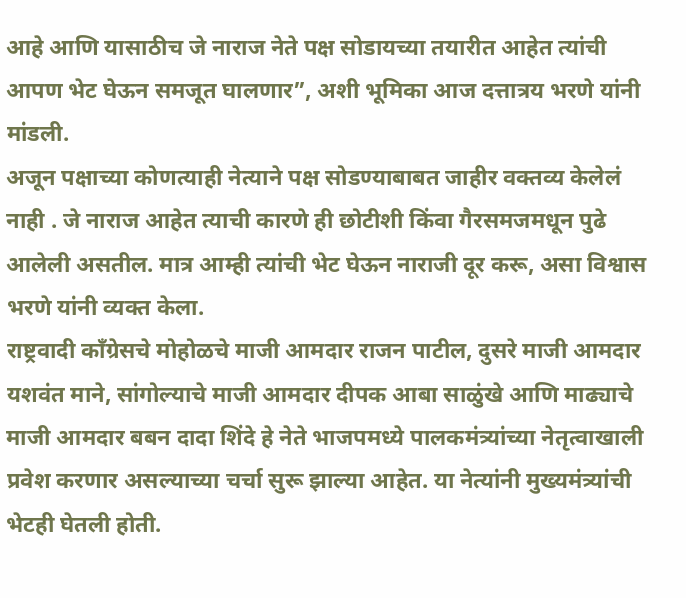आहे आणि यासाठीच जे नाराज नेते पक्ष सोडायच्या तयारीत आहेत त्यांची आपण भेट घेऊन समजूत घालणार”, अशी भूमिका आज दत्तात्रय भरणे यांनी मांडली.
अजून पक्षाच्या कोणत्याही नेत्याने पक्ष सोडण्याबाबत जाहीर वक्तव्य केलेलं नाही . जे नाराज आहेत त्याची कारणे ही छोटीशी किंवा गैरसमजमधून पुढे आलेली असतील. मात्र आम्ही त्यांची भेट घेऊन नाराजी दूर करू, असा विश्वास भरणे यांनी व्यक्त केला.
राष्ट्रवादी काँग्रेसचे मोहोळचे माजी आमदार राजन पाटील, दुसरे माजी आमदार यशवंत माने, सांगोल्याचे माजी आमदार दीपक आबा साळुंखे आणि माढ्याचे माजी आमदार बबन दादा शिंदे हे नेते भाजपमध्ये पालकमंत्र्यांच्या नेतृत्वाखाली प्रवेश करणार असल्याच्या चर्चा सुरू झाल्या आहेत. या नेत्यांनी मुख्यमंत्र्यांची भेटही घेतली होती.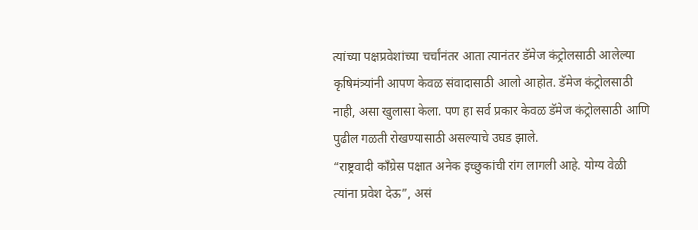त्यांच्या पक्षप्रवेशांच्या चर्चांनंतर आता त्यानंतर डॅमेज कंट्रोलसाठी आलेल्या कृषिमंत्र्यांनी आपण केवळ संवादासाठी आलो आहोत. डॅमेज कंट्रोलसाठी नाही, असा खुलासा केला. पण हा सर्व प्रकार केवळ डॅमेज कंट्रोलसाठी आणि पुढील गळती रोखण्यासाठी असल्याचे उघड झाले.
“राष्ट्रवादी काँग्रेस पक्षात अनेक इच्छुकांची रांग लागली आहे. योग्य वेळी त्यांना प्रवेश देऊ”, असं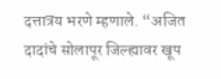दत्तात्रय भरणे म्हणाले. “अजित दादांचे सोलापूर जिल्ह्यावर खूप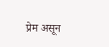प्रेम असून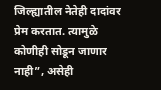जिल्ह्यातील नेतेही दादांवर प्रेम करतात. त्यामुळे कोणीही सोडून जाणार नाही”, असेही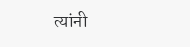त्यांनी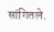सांगितले.